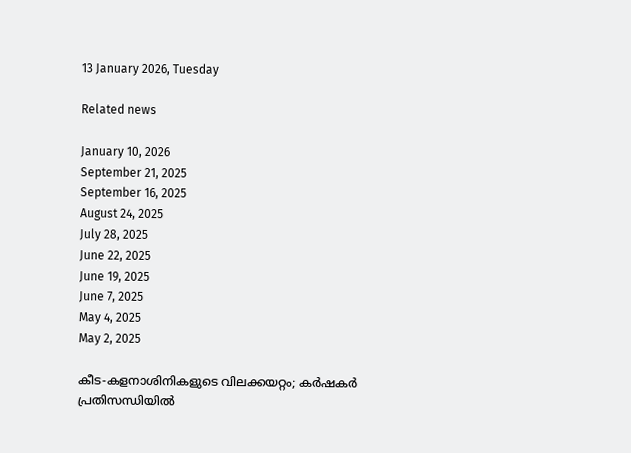13 January 2026, Tuesday

Related news

January 10, 2026
September 21, 2025
September 16, 2025
August 24, 2025
July 28, 2025
June 22, 2025
June 19, 2025
June 7, 2025
May 4, 2025
May 2, 2025

കീട‑കളനാശിനികളുടെ വിലക്കയറ്റം; കര്‍ഷകര്‍ പ്രതിസന്ധിയിൽ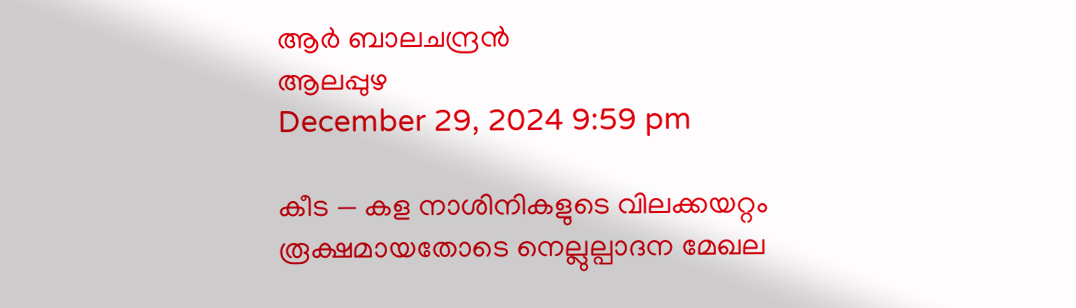ആർ ബാലചന്ദ്രൻ
ആലപ്പുഴ
December 29, 2024 9:59 pm

കീട — കള നാശിനികളുടെ വിലക്കയറ്റം രൂക്ഷമായതോടെ നെല്ലുല്പാദന മേഖല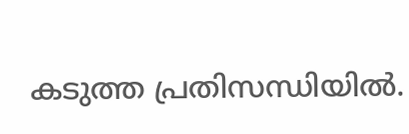കടുത്ത പ്രതിസന്ധിയിൽ.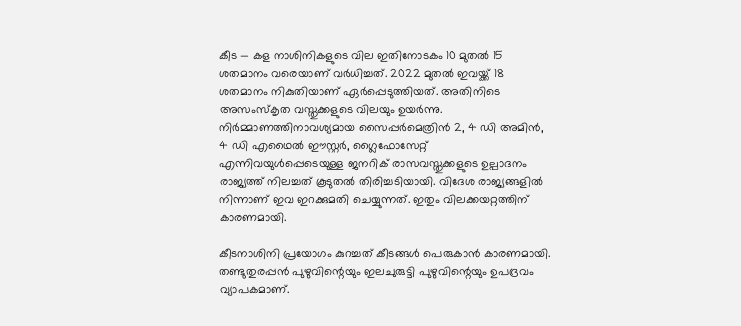കീട — കള നാശിനികളുടെ വില ഇതിനോടകം 10 മുതൽ 15 ശതമാനം വരെയാണ് വർധിച്ചത്. 2022 മുതൽ ഇവയ്ക്ക് 18 ശതമാനം നികുതിയാണ് ഏർപ്പെടുത്തിയത്. അതിനിടെ അസംസ്കൃത വസ്തുക്കളുടെ വിലയും ഉയർന്നു. നിർമ്മാണത്തിനാവശ്യമായ സൈപ്പർമെത്രിൻ 2, 4 ഡി അമിൻ, 4 ഡി എഥൈൽ ഈസ്റ്റർ, ഗ്ലൈഫോസേറ്റ് എന്നിവയുൾപ്പെടെയുള്ള ജനറിക് രാസവസ്തുക്കളുടെ ഉല്പാദനം രാജ്യത്ത് നിലച്ചത് കൂടുതല്‍ തിരിച്ചടിയായി. വിദേശ രാജ്യങ്ങളിൽ നിന്നാണ് ഇവ ഇറക്കുമതി ചെയ്യുന്നത്. ഇതും വിലക്കയറ്റത്തിന് കാരണമായി.

കീടനാശിനി പ്രയോഗം കുറച്ചത് കീടങ്ങൾ പെരുകാൻ കാരണമായി. തണ്ടുതുരപ്പൻ പുഴുവിന്റെയും ഇലചുരുട്ടി പുഴുവിന്റെയും ഉപദ്രവം വ്യാപകമാണ്.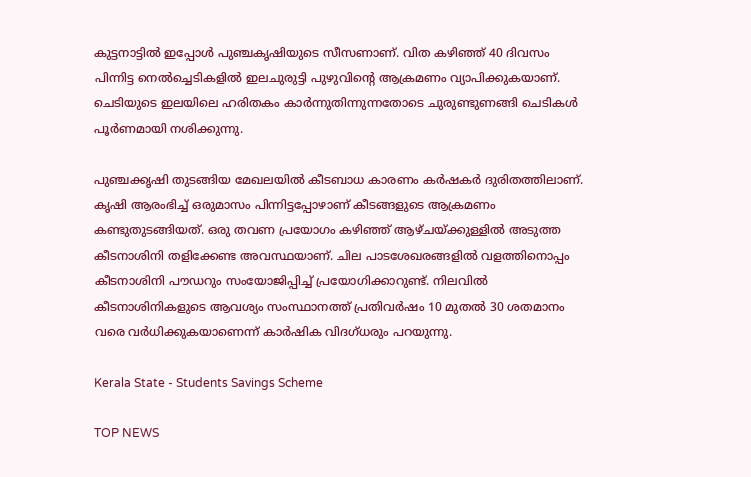കുട്ടനാട്ടിൽ ഇപ്പോൾ പുഞ്ചകൃഷിയുടെ സീസണാണ്. വിത കഴിഞ്ഞ് 40 ദിവസം പിന്നിട്ട നെൽച്ചെടികളിൽ ഇലചുരുട്ടി പുഴുവിന്റെ ആക്രമണം വ്യാപിക്കുകയാണ്. ചെടിയുടെ ഇലയിലെ ഹരിതകം കാർന്നുതിന്നുന്നതോടെ ചുരുണ്ടുണങ്ങി ചെടികൾ പൂർണമായി നശിക്കുന്നു.

പുഞ്ചക്കൃഷി തുടങ്ങിയ മേഖലയിൽ കീടബാധ കാരണം കർഷകർ ദുരിതത്തിലാണ്. കൃഷി ആരംഭിച്ച് ഒരുമാസം പിന്നിട്ടപ്പോഴാണ് കീടങ്ങളുടെ ആക്രമണം കണ്ടുതുടങ്ങിയത്. ഒരു തവണ പ്രയോഗം കഴിഞ്ഞ് ആഴ്ചയ്ക്കുള്ളിൽ അടുത്ത കീടനാശിനി തളിക്കേണ്ട അവസ്ഥയാണ്. ചില പാടശേഖരങ്ങളിൽ വളത്തിനൊപ്പം കീടനാശിനി പൗഡറും സംയോജിപ്പിച്ച് പ്രയോഗിക്കാറുണ്ട്. നിലവിൽ കീടനാശിനികളുടെ ആവശ്യം സംസ്ഥാനത്ത് പ്രതിവർഷം 10 മുതൽ 30 ശതമാനം വരെ വർധിക്കുകയാണെന്ന് കാർഷിക വിദഗ്ധരും പറയുന്നു.

Kerala State - Students Savings Scheme

TOP NEWS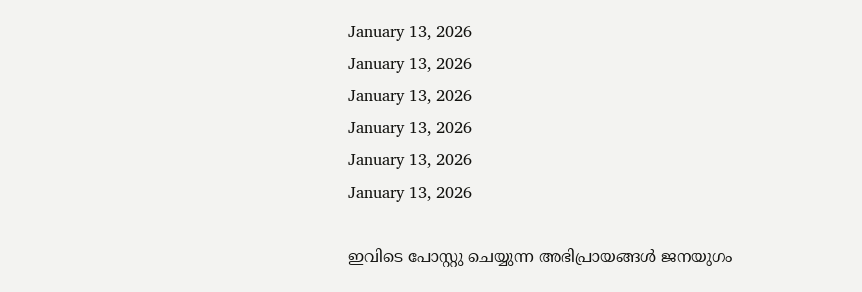January 13, 2026
January 13, 2026
January 13, 2026
January 13, 2026
January 13, 2026
January 13, 2026

ഇവിടെ പോസ്റ്റു ചെയ്യുന്ന അഭിപ്രായങ്ങള്‍ ജനയുഗം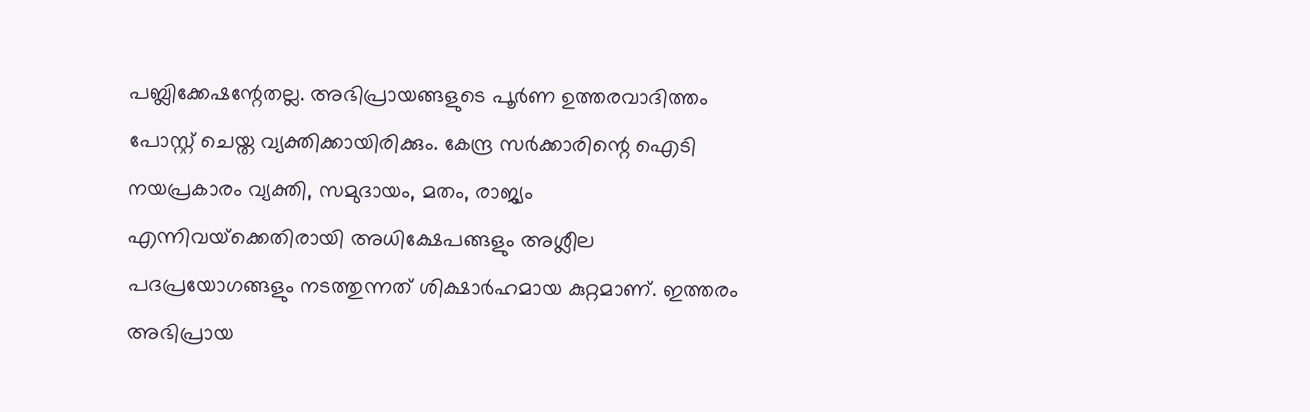പബ്ലിക്കേഷന്റേതല്ല. അഭിപ്രായങ്ങളുടെ പൂര്‍ണ ഉത്തരവാദിത്തം പോസ്റ്റ് ചെയ്ത വ്യക്തിക്കായിരിക്കും. കേന്ദ്ര സര്‍ക്കാരിന്റെ ഐടി നയപ്രകാരം വ്യക്തി, സമുദായം, മതം, രാജ്യം എന്നിവയ്‌ക്കെതിരായി അധിക്ഷേപങ്ങളും അശ്ലീല പദപ്രയോഗങ്ങളും നടത്തുന്നത് ശിക്ഷാര്‍ഹമായ കുറ്റമാണ്. ഇത്തരം അഭിപ്രായ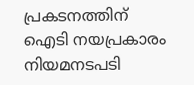പ്രകടനത്തിന് ഐടി നയപ്രകാരം നിയമനടപടി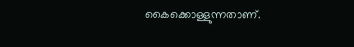കൈക്കൊള്ളുന്നതാണ്.